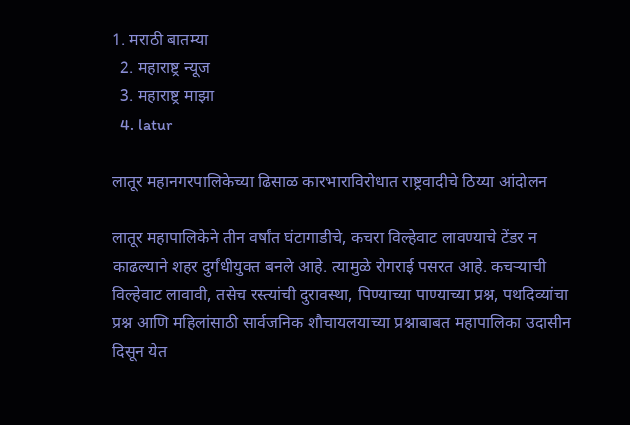1. मराठी बातम्या
  2. महाराष्ट्र न्यूज
  3. महाराष्ट्र माझा
  4. latur

लातूर महानगरपालिकेच्या ढिसाळ कारभाराविरोधात राष्ट्रवादीचे ठिय्या आंदोलन

लातूर महापालिकेने तीन वर्षांत घंटागाडीचे, कचरा विल्हेवाट लावण्याचे टेंडर न काढल्याने शहर दुर्गंधीयुक्त बनले आहे. त्यामुळे रोगराई पसरत आहे. कचऱ्याची विल्हेवाट लावावी, तसेच रस्त्यांची दुरावस्था, पिण्याच्या पाण्याच्या प्रश्न, पथदिव्यांचा प्रश्न आणि महिलांसाठी सार्वजनिक शौचायलयाच्या प्रश्नाबाबत महापालिका उदासीन दिसून येत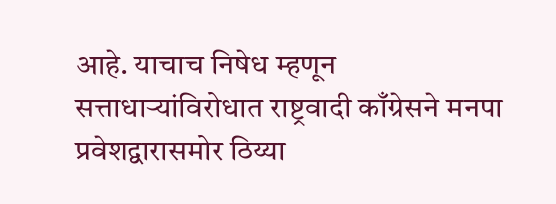आहे. याचाच निषेध म्हणून सत्ताधाऱ्यांविरोधात राष्ट्रवादी काँग्रेसने मनपा प्रवेशद्वारासमोर ठिय्या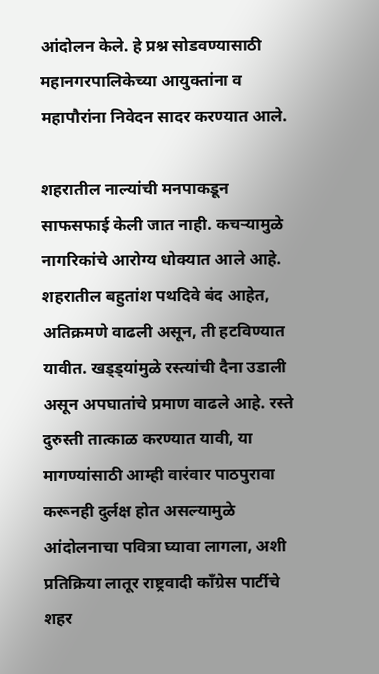आंदोलन केले. हे प्रश्न सोडवण्यासाठी महानगरपालिकेच्या आयुक्तांना व महापौरांना निवेदन सादर करण्यात आले.

शहरातील नाल्यांची मनपाकडून साफसफाई केली जात नाही. कचऱ्यामुळे नागरिकांचे आरोग्य धोक्यात आले आहे. शहरातील बहुतांश पथदिवे बंद आहेत, अतिक्रमणे वाढली असून, ती हटविण्यात यावीत. खड्ड्यांमुळे रस्त्यांची दैना उडाली असून अपघातांचे प्रमाण वाढले आहे. रस्ते दुरुस्ती तात्काळ करण्यात यावी, या मागण्यांसाठी आम्ही वारंवार पाठपुरावा करूनही दुर्लक्ष होत असल्यामुळे आंदोलनाचा पवित्रा घ्यावा लागला, अशी प्रतिक्रिया लातूर राष्ट्रवादी काँग्रेस पार्टीचे शहर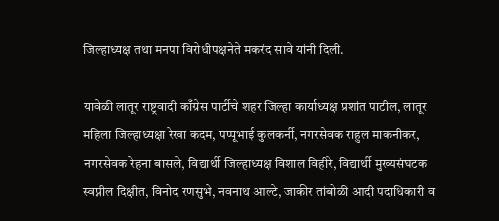जिल्हाध्यक्ष तथा मनपा विरोधीपक्षनेते मकरंद सावे यांनी दिली.

यावेळी लातूर राष्ट्रवादी काँग्रेस पार्टीचे शहर जिल्हा कार्याध्यक्ष प्रशांत पाटील, लातूर महिला जिल्हाध्यक्षा रेखा कदम, पप्पूभाई कुलकर्नी, नगरसेवक राहुल माकनीकर, नगरसेवक रेहना बासले, विद्यार्थी जिल्हाध्यक्ष विशाल विहीरे, विद्यार्थी मुख्यसंघटक स्वप्नील दिक्षीत, विनोद रणसुभे, नवनाथ आल्टे, जाकीर तांबोळी आदी पदाधिकारी व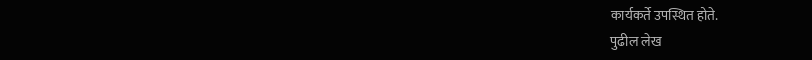कार्यकर्ते उपस्थित होते.
पुढील लेख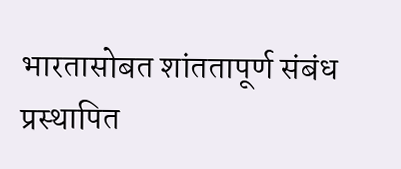भारतासोबत शांततापूर्ण संबंध प्रस्थापित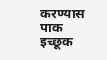करण्यास पाक इच्छूक